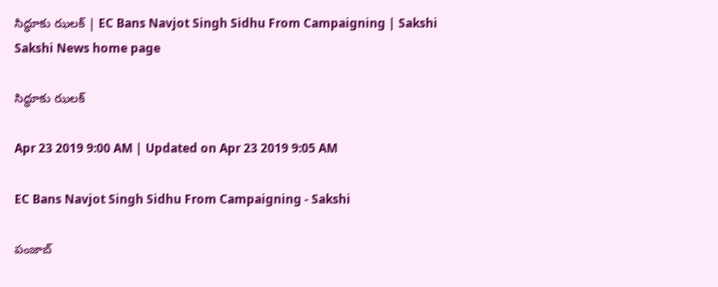సిద్ధూకు ఝలక్‌ | EC Bans Navjot Singh Sidhu From Campaigning | Sakshi
Sakshi News home page

సిద్ధూకు ఝలక్‌

Apr 23 2019 9:00 AM | Updated on Apr 23 2019 9:05 AM

EC Bans Navjot Singh Sidhu From Campaigning - Sakshi

పంజాబ్‌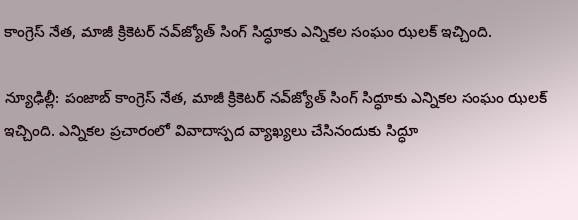కాంగ్రెస్‌ నేత, మాజీ క్రికెటర్‌ నవ్‌జ్యోత్‌ సింగ్‌ సిద్ధూకు ఎన్నికల సంఘం ఝలక్‌ ఇచ్చింది.

న్యూఢిల్లీ: పంజాబ్‌ కాంగ్రెస్‌ నేత, మాజీ క్రికెటర్‌ నవ్‌జ్యోత్‌ సింగ్‌ సిద్ధూకు ఎన్నికల సంఘం ఝలక్‌ ఇచ్చింది. ఎన్నికల ప్రచారంలో వివాదాస్పద వ్యాఖ్యలు చేసినందుకు సిద్ధూ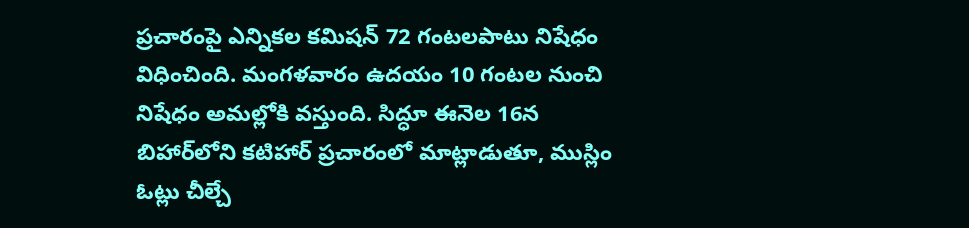ప్రచారంపై ఎన్నికల కమిషన్‌ 72 గంటలపాటు నిషేధం విధించింది. మంగళవారం ఉదయం 10 గంటల నుంచి నిషేధం అమల్లోకి వస్తుంది. సిద్ధూ ఈనెల 16న బిహార్‌లోని కటిహార్‌ ప్రచారంలో మాట్లాడుతూ, ముస్లిం ఓట్లు చీల్చే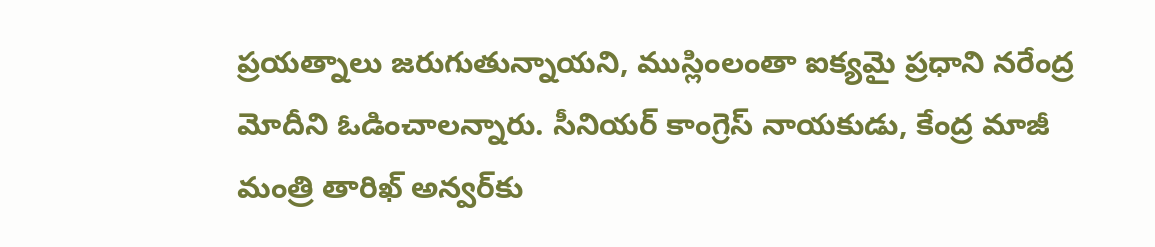ప్రయత్నాలు జరుగుతున్నాయని, ముస్లింలంతా ఐక్యమై ప్రధాని నరేంద్ర మోదీని ఓడించాలన్నారు. సీనియర్‌ కాంగ్రెస్‌ నాయకుడు, కేంద్ర మాజీ మంత్రి తారిఖ్‌ అన్వర్‌కు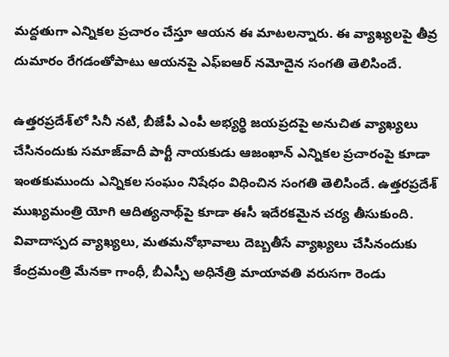మద్దతుగా ఎన్నికల ప్రచారం చేస్తూ ఆయన ఈ మాటలన్నారు. ఈ వ్యాఖ్యలపై తీవ్ర దుమారం రేగడంతోపాటు ఆయనపై ఎఫ్‌ఐఆర్‌ నమోదైన సంగతి తెలిసిందే.

ఉత్తరప్రదేశ్‌లో సినీ నటి, బీజేపీ ఎంపీ అభ్యర్థి జయప్రదపై అనుచిత వ్యాఖ్యలు చేసినందుకు సమాజ్‌వాదీ పార్టీ నాయకుడు ఆజంఖాన్‌ ఎన్నికల ప్రచారంపై కూడా ఇంతకుముందు ఎన్నికల సంఘం నిషేధం విధించిన సంగతి తెలిసిందే. ఉత్తరప్రదేశ్‌ ముఖ్యమంత్రి యోగి ఆదిత్యనాథ్‌పై కూడా ఈసీ ఇదేరకమైన చర్య తీసుకుంది. వివాదాస్పద వ్యాఖ్యలు, మతమనోభావాలు దెబ్బతీసే వ్యాఖ్యలు చేసినందుకు కేంద్రమంత్రి మేనకా గాంధీ, బీఎస్పీ అధినేత్రి మాయావతి వరుసగా రెండు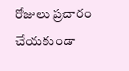రోజులు ప్రచారం చేయకుండా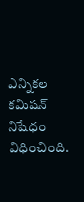ఎన్నికల కమిషన్‌ నిషేధం విధించింది.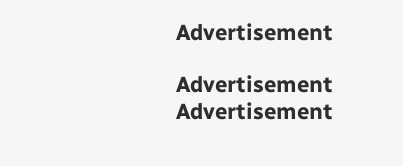Advertisement

Advertisement
Advertisement